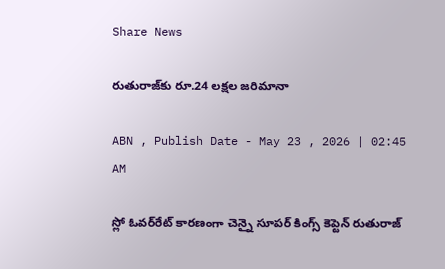Share News

రుతురాజ్‌కు రూ.24 లక్షల జరిమానా

ABN , Publish Date - May 23 , 2026 | 02:45 AM

స్లో ఓవర్‌రేట్‌ కారణంగా చెన్నై సూపర్‌ కింగ్స్‌ కెప్టెన్‌ రుతురాజ్‌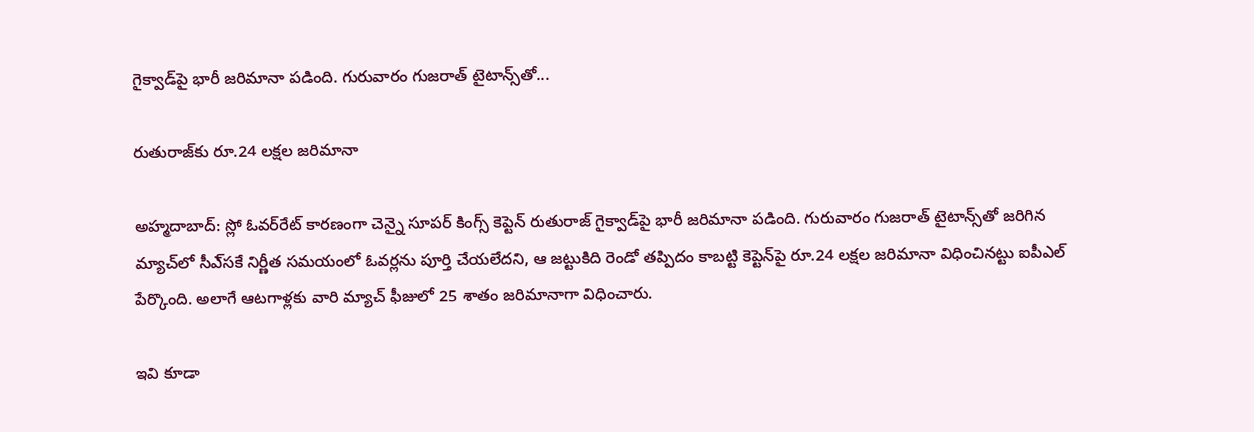గైక్వాడ్‌పై భారీ జరిమానా పడింది. గురువారం గుజరాత్‌ టైటాన్స్‌తో...

రుతురాజ్‌కు రూ.24 లక్షల జరిమానా

అహ్మదాబాద్‌: స్లో ఓవర్‌రేట్‌ కారణంగా చెన్నై సూపర్‌ కింగ్స్‌ కెప్టెన్‌ రుతురాజ్‌ గైక్వాడ్‌పై భారీ జరిమానా పడింది. గురువారం గుజరాత్‌ టైటాన్స్‌తో జరిగిన మ్యాచ్‌లో సీఎ్‌సకే నిర్ణీత సమయంలో ఓవర్లను పూర్తి చేయలేదని, ఆ జట్టుకిది రెండో తప్పిదం కాబట్టి కెప్టెన్‌పై రూ.24 లక్షల జరిమానా విధించినట్టు ఐపీఎల్‌ పేర్కొంది. అలాగే ఆటగాళ్లకు వారి మ్యాచ్‌ ఫీజులో 25 శాతం జరిమానాగా విధించారు.

ఇవి కూడా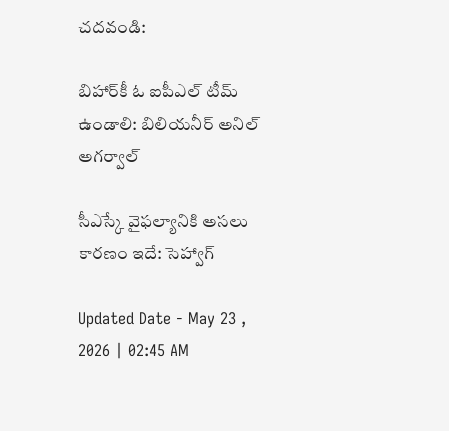చదవండి:

బిహార్‌కీ ఓ ఐపీఎల్ టీమ్ ఉండాలి: బిలియనీర్ అనిల్ అగర్వాల్

సీఎస్కే వైఫల్యానికి అసలు కారణం ఇదే: సెహ్వాగ్

Updated Date - May 23 , 2026 | 02:45 AM